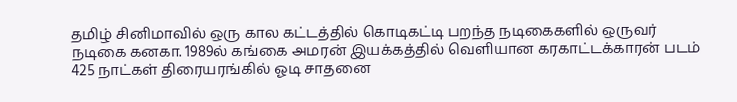தமிழ் சினிமாவில் ஒரு கால கட்டத்தில் கொடிகட்டி பறந்த நடிகைகளில் ஒருவர் நடிகை கனகா. 1989ல் கங்கை அமரன் இயக்கத்தில் வெளியான கரகாட்டக்காரன் படம் 425 நாட்கள் திரையரங்கில் ஓடி சாதனை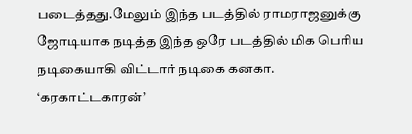படைத்தது.மேலும் இந்த படத்தில் ராமராஜனுக்கு ஜோடியாக நடித்த இந்த ஒரே படத்தில் மிக பெரிய நடிகையாகி விட்டார் நடிகை கனகா. ‘கரகாட்டகாரன்’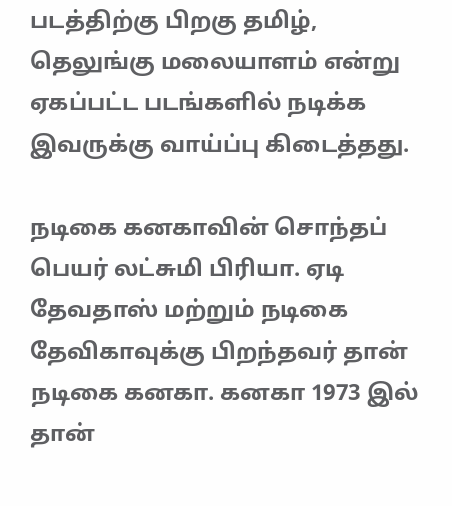படத்திற்கு பிறகு தமிழ், தெலுங்கு மலையாளம் என்று ஏகப்பட்ட படங்களில் நடிக்க இவருக்கு வாய்ப்பு கிடைத்தது.

நடிகை கனகாவின் சொந்தப் பெயர் லட்சுமி பிரியா. ஏடி தேவதாஸ் மற்றும் நடிகை தேவிகாவுக்கு பிறந்தவர் தான் நடிகை கனகா. கனகா 1973 இல் தான்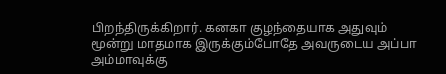பிறந்திருக்கிறார். கனகா குழந்தையாக அதுவும் மூன்று மாதமாக இருக்கும்போதே அவருடைய அப்பா அம்மாவுக்கு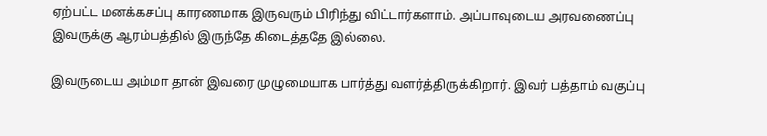ஏற்பட்ட மனக்கசப்பு காரணமாக இருவரும் பிரிந்து விட்டார்களாம். அப்பாவுடைய அரவணைப்பு இவருக்கு ஆரம்பத்தில் இருந்தே கிடைத்ததே இல்லை.

இவருடைய அம்மா தான் இவரை முழுமையாக பார்த்து வளர்த்திருக்கிறார். இவர் பத்தாம் வகுப்பு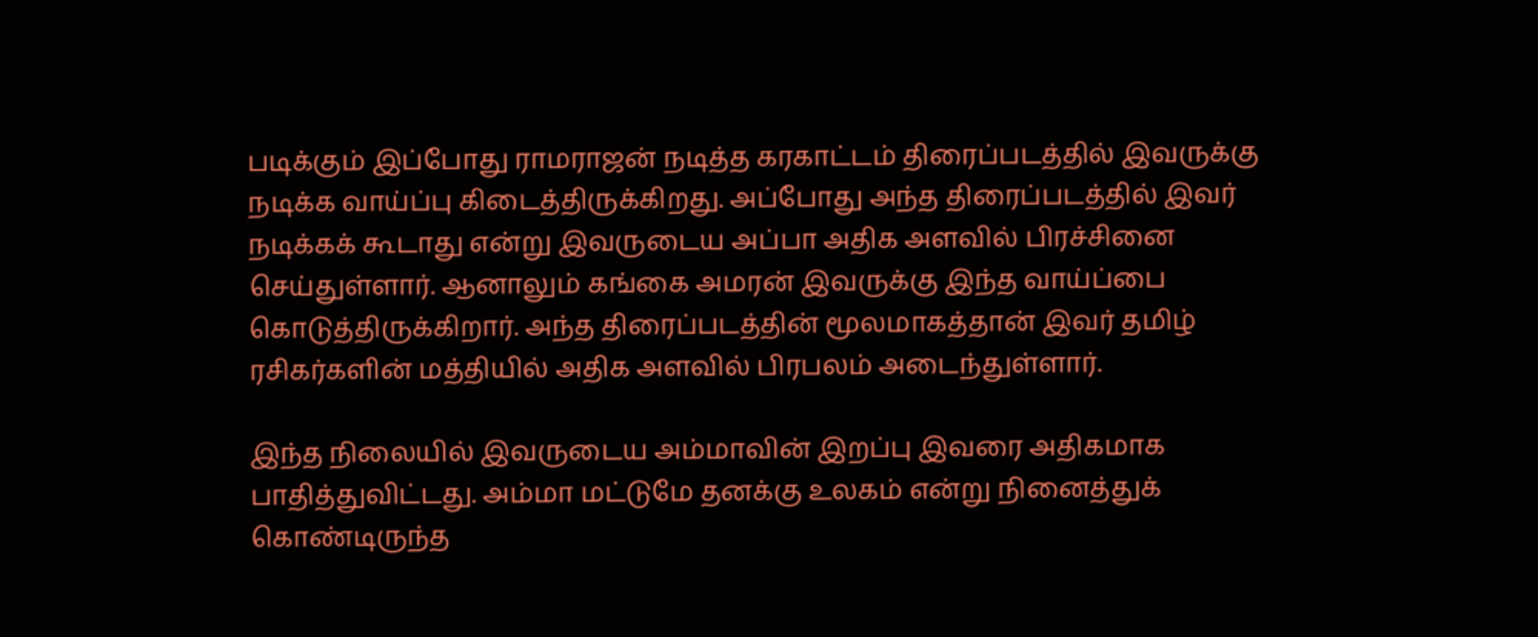படிக்கும் இப்போது ராமராஜன் நடித்த கரகாட்டம் திரைப்படத்தில் இவருக்கு நடிக்க வாய்ப்பு கிடைத்திருக்கிறது. அப்போது அந்த திரைப்படத்தில் இவர் நடிக்கக் கூடாது என்று இவருடைய அப்பா அதிக அளவில் பிரச்சினை செய்துள்ளார். ஆனாலும் கங்கை அமரன் இவருக்கு இந்த வாய்ப்பை கொடுத்திருக்கிறார். அந்த திரைப்படத்தின் மூலமாகத்தான் இவர் தமிழ் ரசிகர்களின் மத்தியில் அதிக அளவில் பிரபலம் அடைந்துள்ளார்.

இந்த நிலையில் இவருடைய அம்மாவின் இறப்பு இவரை அதிகமாக பாதித்துவிட்டது. அம்மா மட்டுமே தனக்கு உலகம் என்று நினைத்துக் கொண்டிருந்த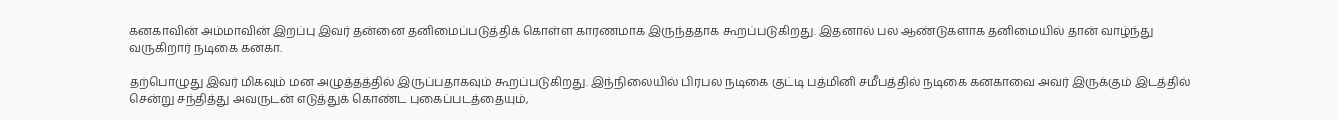கனகாவின் அம்மாவின் இறப்பு இவர் தன்னை தனிமைப்படுத்திக் கொள்ள காரணமாக இருந்ததாக கூறப்படுகிறது. இதனால் பல ஆண்டுகளாக தனிமையில் தான் வாழ்ந்து வருகிறார் நடிகை கனகா.

தற்பொழுது இவர் மிகவும் மன அழுத்தத்தில் இருப்பதாகவும் கூறப்படுகிறது. இந்நிலையில் பிரபல நடிகை குட்டி பத்மினி சமீபத்தில் நடிகை கனகாவை அவர் இருக்கும் இடத்தில் சென்று சந்தித்து அவருடன் எடுத்துக் கொண்ட புகைப்படத்தையும்,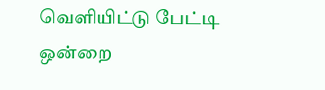வெளியிட்டு பேட்டி ஒன்றை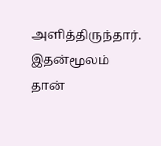அளித்திருந்தார். இதன்மூலம் தான்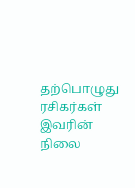தற்பொழுது ரசிகர்கள் இவரின் நிலை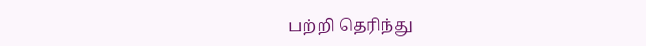பற்றி தெரிந்து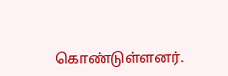கொண்டுள்ளனர்.